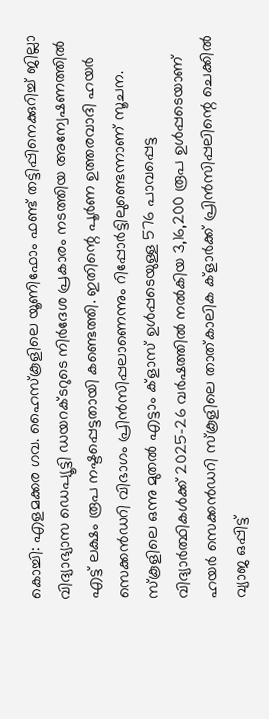കൊച്ചി: എളമക്കര ഗവ. ഹൈസ്കൂളിലെ യൂണിഫോം ഫണ്ട് തട്ടിപ്പിനെക്കുറിച്ച് ജില്ലാ വിദ്യാഭ്യാസ ഡെപ്യൂട്ടി ഡയറക്ടറുടെ നിർദേശ പ്രകാരം നടത്തിയ അന്വേഷണത്തിൽ എട്ട് ലക്ഷം രൂപ നഷ്ടപ്പെട്ടതായി കണ്ടെത്തി. ഇതിന്റെ പൂർണ ഉത്തരവാദി ഹയർ സെക്കൻഡറി വിഭാഗം പ്രിൻസിപ്പലാണെന്നും റിപ്പോർട്ടിലുണ്ടെന്നാണ് സൂചന.
സ്കൂളിലെ ഒന്നു മുതൽ എട്ടാം ക്ളാസ് ഉൾപ്പടെയുള്ള 576 പാവപ്പെട്ട വിദ്യാർത്ഥികൾക്ക് 2025-26 വർഷത്തിൽ നൽകിയ 3,16,200 രൂപ ഉൾപ്പടെയാണ് ഹയർ സെക്കൻഡറി സ്കൂളിലെ താത്കാലിക ക്ളാർക്ക് പ്രിൻസിപ്പലിന്റെ ചെക്കിൽ വ്യാജ ഒപ്പിട്ട്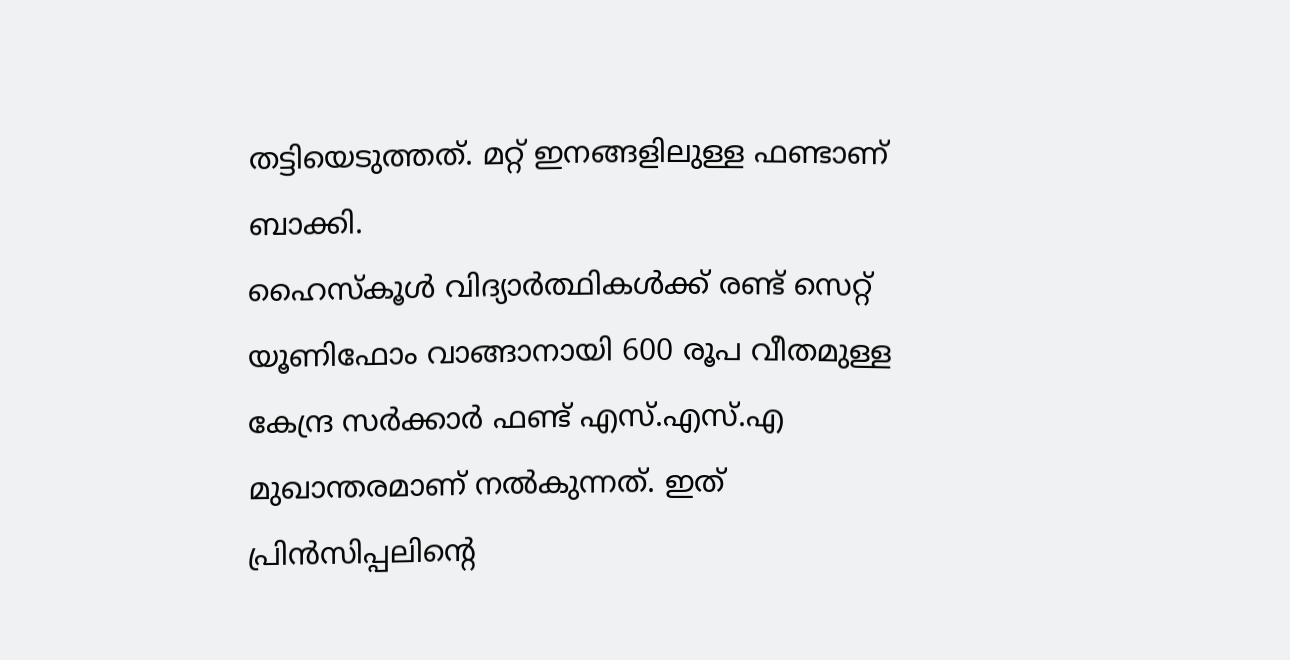തട്ടിയെടുത്തത്. മറ്റ് ഇനങ്ങളിലുള്ള ഫണ്ടാണ് ബാക്കി.
ഹൈസ്കൂൾ വിദ്യാർത്ഥികൾക്ക് രണ്ട് സെറ്റ് യൂണിഫോം വാങ്ങാനായി 600 രൂപ വീതമുള്ള
കേന്ദ്ര സർക്കാർ ഫണ്ട് എസ്.എസ്.എ മുഖാന്തരമാണ് നൽകുന്നത്. ഇത് പ്രിൻസിപ്പലിന്റെ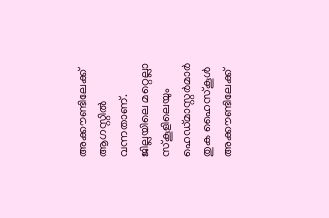അക്കൗണ്ടിലേക്ക് ആഗസ്റ്റിൽ വന്നതാണ്. ജില്ലയിലെ മറ്റെല്ലാ സ്കൂളിലെയും ഹെഡ്മാസ്റ്റർമാർ തുക ഹൈസ്കൂൾ അക്കൗണ്ടിലേക്ക്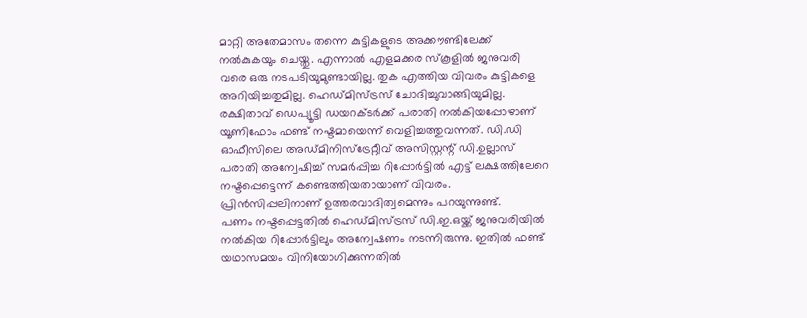മാറ്റി അതേമാസം തന്നെ കുട്ടികളുടെ അക്കൗണ്ടിലേക്ക് നൽകുകയും ചെയ്തു. എന്നാൽ എളമക്കര സ്കൂളിൽ ജനുവരി വരെ ഒരു നടപടിയുമുണ്ടായില്ല. തുക എത്തിയ വിവരം കുട്ടികളെ അറിയിച്ചതുമില്ല. ഹെഡ്മിസ്ട്രസ് ചോദിച്ചുവാങ്ങിയുമില്ല.
രക്ഷിതാവ് ഡെപ്യൂട്ടി ഡയറക്ടർക്ക് പരാതി നൽകിയപ്പോഴാണ് യൂണിഫോം ഫണ്ട് നഷ്ടമായെന്ന് വെളിച്ചത്തുവന്നത്. ഡി.ഡി ഓഫീസിലെ അഡ്മിനിസ്ട്രേറ്റീവ് അസിസ്റ്റന്റ് ഡി.ഉല്ലാസ് പരാതി അന്വേഷിച്ച് സമർപ്പിച്ച റിപ്പോർട്ടിൽ എട്ട് ലക്ഷത്തിലേറെ നഷ്ടപ്പെട്ടെന്ന് കണ്ടെത്തിയതായാണ് വിവരം. പ്രിൻസിപ്പലിനാണ് ഉത്തരവാദിത്വമെന്നും പറയുന്നുണ്ട്.
പണം നഷ്ടപ്പെട്ടതിൽ ഹെഡ്മിസ്ട്രസ് ഡി.ഇ.ഒയ്ക്ക് ജനുവരിയിൽ നൽകിയ റിപ്പോർട്ടിലും അന്വേഷണം നടന്നിരുന്നു. ഇതിൽ ഫണ്ട് യഥാസമയം വിനിയോഗിക്കുന്നതിൽ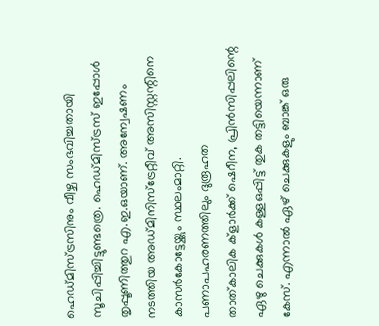ഹെഡ്മിസ്ട്രസിനും വീഴ്ച സംഭവിച്ചതായി സൂചിപ്പിച്ചിട്ടുണ്ടത്രെ. ഹെഡ്മിസ്ട്രസ് ഇപ്പോൾ തൃപ്പൂണിത്തുറ എ.ഇ.ഒയാണ്. അന്വേഷണം നടത്തിയ അഡ്മിനിസ്ട്രേറ്റീവ് അസിസ്റ്റന്റിനെ കാസർകോട്ടേയ്ക്കും സ്ഥലംമാറ്റി.
പണാപഹരണത്തിലും ദുരൂഹത
താത്കാലിക ക്ളാർക്ക് ഷെറീന, പ്രിൻസിപ്പലിന്റെ ഏഴു ചെക്കുകൾ കള്ളഒപ്പിട്ട് തുക തട്ടിയെന്നാണ് കേസ്. എന്നാൽ ഏഴ് ചെക്കുകളും ബാങ്ക് ഒരു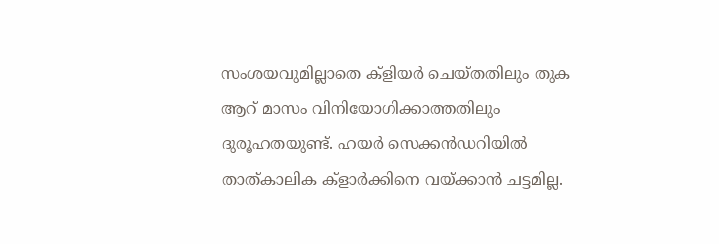സംശയവുമില്ലാതെ ക്ളിയർ ചെയ്തതിലും തുക ആറ് മാസം വിനിയോഗിക്കാത്തതിലും ദുരൂഹതയുണ്ട്. ഹയർ സെക്കൻഡറിയിൽ താത്കാലിക ക്ളാർക്കിനെ വയ്ക്കാൻ ചട്ടമില്ല.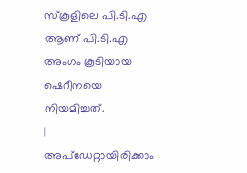സ്കൂളിലെ പി.ടി.എ ആണ് പി.ടി.എ അംഗം കൂടിയായ ഷെറീനയെ നിയമിച്ചത്.
|
അപ്ഡേറ്റായിരിക്കാം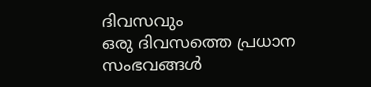ദിവസവും
ഒരു ദിവസത്തെ പ്രധാന സംഭവങ്ങൾ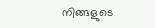നിങ്ങളുടെ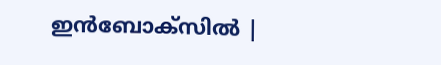ഇൻബോക്സിൽ |